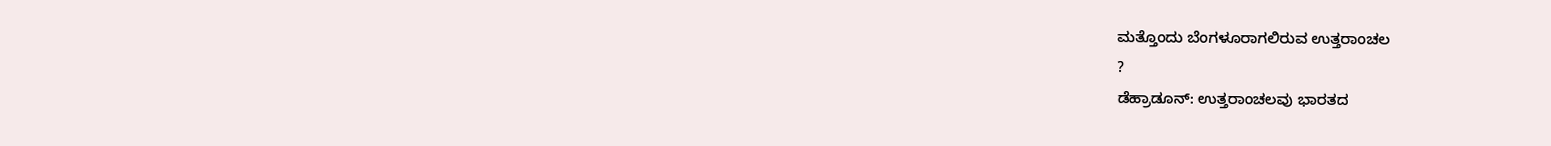ಮತ್ತೊಂದು ಬೆಂಗಳೂರಾಗಲಿರುವ ಉತ್ತರಾಂಚಲ
?
ಡೆಹ್ರಾಡೂನ್: ಉತ್ತರಾಂಚಲವು ಭಾರತದ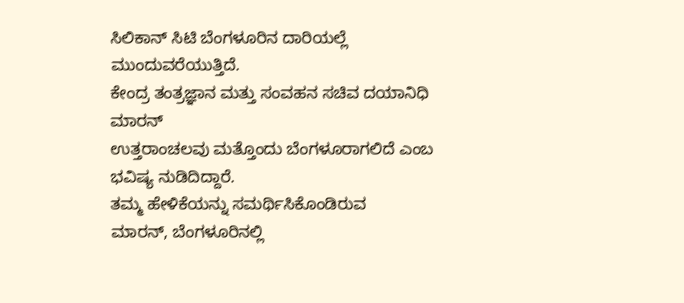ಸಿಲಿಕಾನ್ ಸಿಟಿ ಬೆಂಗಳೂರಿನ ದಾರಿಯಲ್ಲೆ ಮುಂದುವರೆಯುತ್ತಿದೆ.
ಕೇಂದ್ರ ತಂತ್ರಜ್ಞಾನ ಮತ್ತು ಸಂವಹನ ಸಚಿವ ದಯಾನಿಧಿ ಮಾರನ್
ಉತ್ತರಾಂಚಲವು ಮತ್ತೊಂದು ಬೆಂಗಳೂರಾಗಲಿದೆ ಎಂಬ ಭವಿಷ್ಯ ನುಡಿದಿದ್ದಾರೆ.
ತಮ್ಮ ಹೇಳಿಕೆಯನ್ನು ಸಮರ್ಥಿಸಿಕೊಂಡಿರುವ
ಮಾರನ್, ಬೆಂಗಳೂರಿನಲ್ಲಿ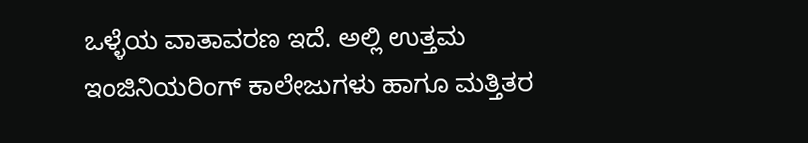ಒಳ್ಳೆಯ ವಾತಾವರಣ ಇದೆ. ಅಲ್ಲಿ ಉತ್ತಮ
ಇಂಜಿನಿಯರಿಂಗ್ ಕಾಲೇಜುಗಳು ಹಾಗೂ ಮತ್ತಿತರ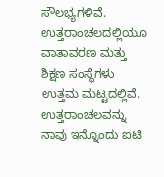ಸೌಲಭ್ಯಗಳಿವೆ.
ಉತ್ತರಾಂಚಲದಲ್ಲಿಯೂ ವಾತಾವರಣ ಮತ್ತು ಶಿಕ್ಷಣ ಸಂಸ್ಥೆಗಳು
ಉತ್ತಮ ಮಟ್ಟದಲ್ಲಿವೆ. ಉತ್ತರಾಂಚಲವನ್ನು ನಾವು ಇನ್ನೊಂದು ಐಟಿ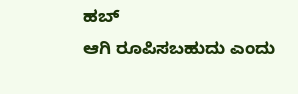ಹಬ್
ಆಗಿ ರೂಪಿಸಬಹುದು ಎಂದು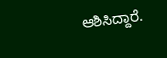ಆಶಿಸಿದ್ದಾರೆ.